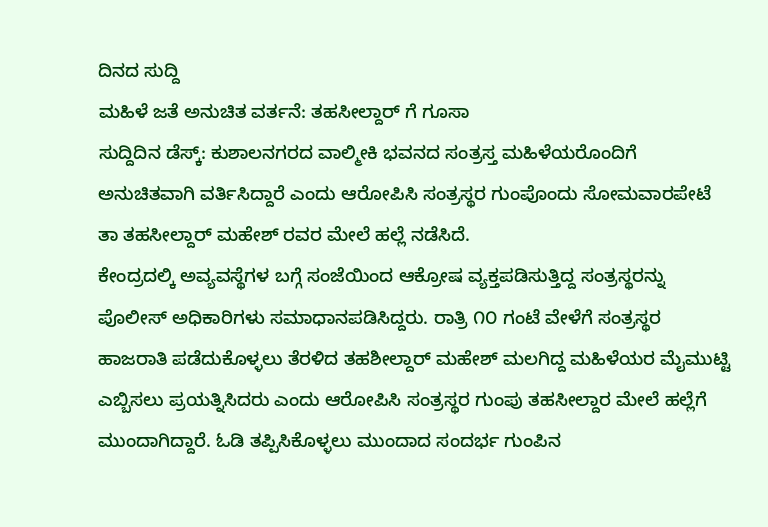ದಿನದ ಸುದ್ದಿ
ಮಹಿಳೆ ಜತೆ ಅನುಚಿತ ವರ್ತನೆ: ತಹಸೀಲ್ದಾರ್ ಗೆ ಗೂಸಾ
ಸುದ್ದಿದಿನ ಡೆಸ್ಕ್: ಕುಶಾಲನಗರದ ವಾಲ್ಮೀಕಿ ಭವನದ ಸಂತ್ರಸ್ತ ಮಹಿಳೆಯರೊಂದಿಗೆ ಅನುಚಿತವಾಗಿ ವರ್ತಿಸಿದ್ದಾರೆ ಎಂದು ಆರೋಪಿಸಿ ಸಂತ್ರಸ್ಥರ ಗುಂಪೊಂದು ಸೋಮವಾರಪೇಟೆ ತಾ ತಹಸೀಲ್ದಾರ್ ಮಹೇಶ್ ರವರ ಮೇಲೆ ಹಲ್ಲೆ ನಡೆಸಿದೆ.
ಕೇಂದ್ರದಲ್ಕಿ ಅವ್ಯವಸ್ಥೆಗಳ ಬಗ್ಗೆ ಸಂಜೆಯಿಂದ ಆಕ್ರೋಷ ವ್ಯಕ್ತಪಡಿಸುತ್ತಿದ್ದ ಸಂತ್ರಸ್ಥರನ್ನು ಪೊಲೀಸ್ ಅಧಿಕಾರಿಗಳು ಸಮಾಧಾನಪಡಿಸಿದ್ದರು. ರಾತ್ರಿ ೧೦ ಗಂಟೆ ವೇಳೆಗೆ ಸಂತ್ರಸ್ಥರ ಹಾಜರಾತಿ ಪಡೆದುಕೊಳ್ಳಲು ತೆರಳಿದ ತಹಶೀಲ್ದಾರ್ ಮಹೇಶ್ ಮಲಗಿದ್ದ ಮಹಿಳೆಯರ ಮೈಮುಟ್ಟಿ ಎಬ್ಬಿಸಲು ಪ್ರಯತ್ನಿಸಿದರು ಎಂದು ಆರೋಪಿಸಿ ಸಂತ್ರಸ್ಥರ ಗುಂಪು ತಹಸೀಲ್ದಾರ ಮೇಲೆ ಹಲ್ಲೆಗೆ ಮುಂದಾಗಿದ್ದಾರೆ. ಓಡಿ ತಪ್ಪಿಸಿಕೊಳ್ಳಲು ಮುಂದಾದ ಸಂದರ್ಭ ಗುಂಪಿನ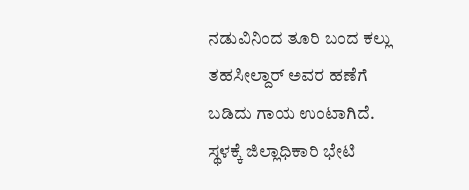ನಡುವಿನಿಂದ ತೂರಿ ಬಂದ ಕಲ್ಲು ತಹಸೀಲ್ದಾರ್ ಅವರ ಹಣೆಗೆ ಬಡಿದು ಗಾಯ ಉಂಟಾಗಿದೆ.
ಸ್ಥಳಕ್ಕೆ ಜಿಲ್ಲಾಧಿಕಾರಿ ಭೇಟಿ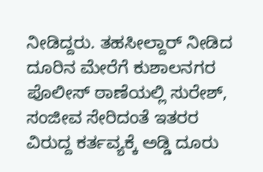ನೀಡಿದ್ದರು. ತಹಸೀಲ್ದಾರ್ ನೀಡಿದ ದೂರಿನ ಮೇರೆಗೆ ಕುಶಾಲನಗರ ಪೊಲೀಸ್ ಠಾಣೆಯಲ್ಲಿ ಸುರೇಶ್, ಸಂಜೀವ ಸೇರಿದಂತೆ ಇತರರ ವಿರುದ್ದ ಕರ್ತವ್ಯಕ್ಕೆ ಅಡ್ಡಿ ದೂರು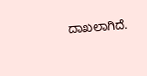ದಾಖಲಾಗಿದೆ.